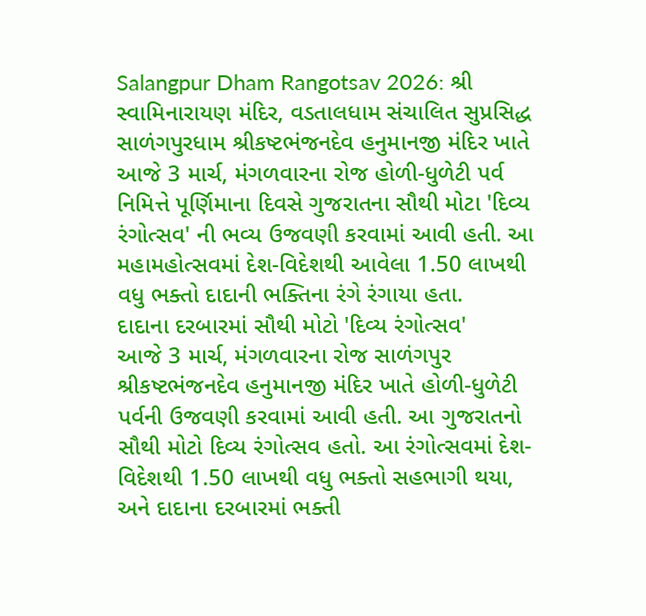Salangpur Dham Rangotsav 2026: શ્રી સ્વામિનારાયણ મંદિર, વડતાલધામ સંચાલિત સુપ્રસિદ્ધ સાળંગપુરધામ શ્રીકષ્ટભંજનદેવ હનુમાનજી મંદિર ખાતે આજે 3 માર્ચ, મંગળવારના રોજ હોળી-ધુળેટી પર્વ નિમિત્તે પૂર્ણિમાના દિવસે ગુજરાતના સૌથી મોટા 'દિવ્ય રંગોત્સવ' ની ભવ્ય ઉજવણી કરવામાં આવી હતી. આ મહામહોત્સવમાં દેશ-વિદેશથી આવેલા 1.50 લાખથી વધુ ભક્તો દાદાની ભક્તિના રંગે રંગાયા હતા.
દાદાના દરબારમાં સૌથી મોટો 'દિવ્ય રંગોત્સવ'
આજે 3 માર્ચ, મંગળવારના રોજ સાળંગપુર શ્રીકષ્ટભંજનદેવ હનુમાનજી મંદિર ખાતે હોળી-ધુળેટી પર્વની ઉજવણી કરવામાં આવી હતી. આ ગુજરાતનો સૌથી મોટો દિવ્ય રંગોત્સવ હતો. આ રંગોત્સવમાં દેશ-વિદેશથી 1.50 લાખથી વધુ ભક્તો સહભાગી થયા, અને દાદાના દરબારમાં ભક્તી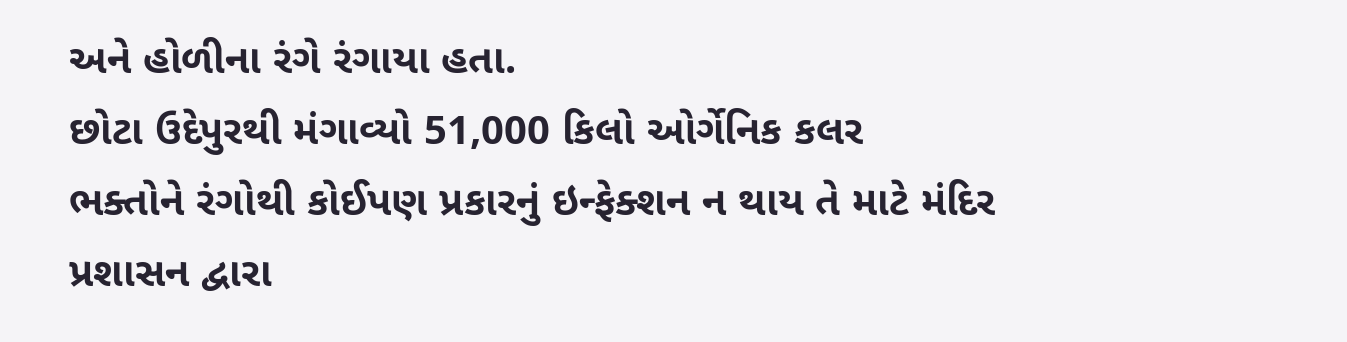અને હોળીના રંગે રંગાયા હતા.
છોટા ઉદેપુરથી મંગાવ્યો 51,000 કિલો ઓર્ગેનિક કલર
ભક્તોને રંગોથી કોઈપણ પ્રકારનું ઇન્ફેક્શન ન થાય તે માટે મંદિર પ્રશાસન દ્વારા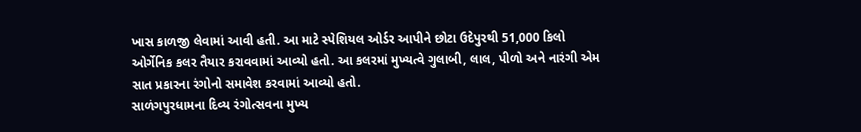ખાસ કાળજી લેવામાં આવી હતી. આ માટે સ્પેશિયલ ઓર્ડર આપીને છોટા ઉદેપુરથી 51,000 કિલો ઓર્ગેનિક કલર તૈયાર કરાવવામાં આવ્યો હતો. આ કલરમાં મુખ્યત્વે ગુલાબી, લાલ, પીળો અને નારંગી એમ સાત પ્રકારના રંગોનો સમાવેશ કરવામાં આવ્યો હતો.
સાળંગપુરધામના દિવ્ય રંગોત્સવના મુખ્ય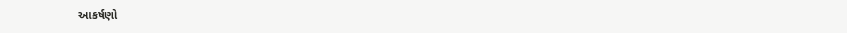આકર્ષણો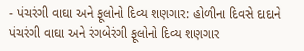- પંચરંગી વાઘા અને ફૂલોનો દિવ્ય શણગાર: હોળીના દિવસે દાદાને પંચરંગી વાઘા અને રંગબેરંગી ફૂલોનો દિવ્ય શણગાર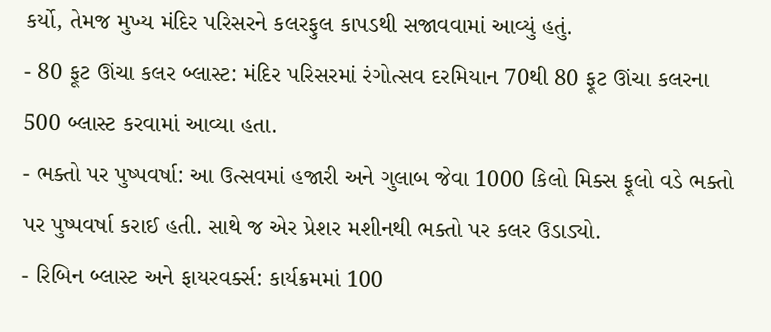કર્યો, તેમજ મુખ્ય મંદિર પરિસરને કલરફુલ કાપડથી સજાવવામાં આવ્યું હતું.
- 80 ફૂટ ઊંચા કલર બ્લાસ્ટ: મંદિર પરિસરમાં રંગોત્સવ દરમિયાન 70થી 80 ફૂટ ઊંચા કલરના 500 બ્લાસ્ટ કરવામાં આવ્યા હતા.
- ભક્તો પર પુષ્પવર્ષા: આ ઉત્સવમાં હજારી અને ગુલાબ જેવા 1000 કિલો મિક્સ ફૂલો વડે ભક્તો પર પુષ્પવર્ષા કરાઈ હતી. સાથે જ એર પ્રેશર મશીનથી ભક્તો પર કલર ઉડાડ્યો.
- રિબિન બ્લાસ્ટ અને ફાયરવર્ક્સ: કાર્યક્રમમાં 100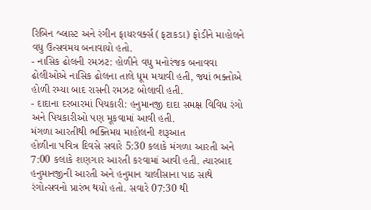રિબિન બ્લાસ્ટ અને રંગીન ફાયરવર્ક્સ (ફટાકડા) ફોડીને માહોલને વધુ ઉત્સવમય બનાવાયો હતો.
- નાસિક ઢોલની રમઝટ: હોળીને વધુ મનોરંજક બનાવવા ઢોલીઓએ નાસિક ઢોલના તાલે ધૂમ મચાવી હતી, જ્યાં ભક્તોએ હોળી રમ્યા બાદ રાસની રમઝટ બોલાવી હતી.
- દાદાના દરબારમાં પિચકારી: હનુમાનજી દાદા સમક્ષ વિવિધ રંગો અને પિચકારીઓ પણ મૂકવામાં આવી હતી.
મંગળા આરતીથી ભક્તિમય માહોલની શરૂઆત
હોળીના પવિત્ર દિવસે સવારે 5:30 કલાકે મંગળા આરતી અને 7:00 કલાકે શણગાર આરતી કરવામાં આવી હતી. ત્યારબાદ હનુમાનજીની આરતી અને હનુમાન ચાલીસાના પાઠ સાથે રંગોત્સવનો પ્રારંભ થયો હતો. સવારે 07:30 થી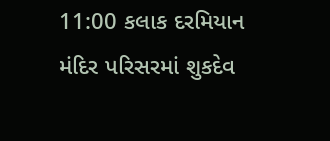11:00 કલાક દરમિયાન મંદિર પરિસરમાં શુકદેવ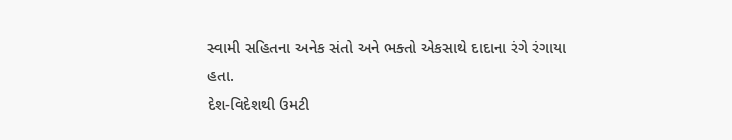સ્વામી સહિતના અનેક સંતો અને ભક્તો એકસાથે દાદાના રંગે રંગાયા હતા.
દેશ-વિદેશથી ઉમટી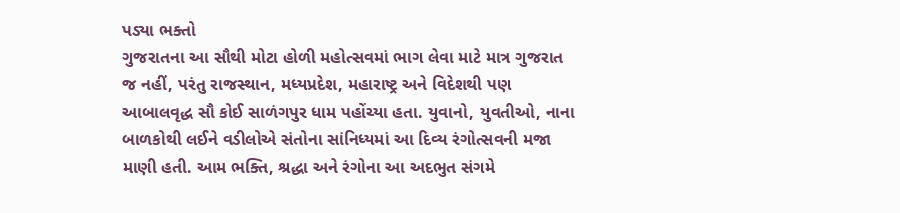પડ્યા ભક્તો
ગુજરાતના આ સૌથી મોટા હોળી મહોત્સવમાં ભાગ લેવા માટે માત્ર ગુજરાત જ નહીં, પરંતુ રાજસ્થાન, મધ્યપ્રદેશ, મહારાષ્ટ્ર અને વિદેશથી પણ આબાલવૃદ્ધ સૌ કોઈ સાળંગપુર ધામ પહોંચ્યા હતા. યુવાનો, યુવતીઓ, નાના બાળકોથી લઈને વડીલોએ સંતોના સાંનિધ્યમાં આ દિવ્ય રંગોત્સવની મજા માણી હતી. આમ ભક્તિ, શ્રદ્ધા અને રંગોના આ અદભુત સંગમે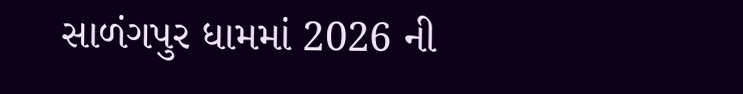સાળંગપુર ધામમાં 2026 ની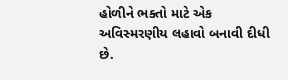હોળીને ભક્તો માટે એક અવિસ્મરણીય લહાવો બનાવી દીધી છે.